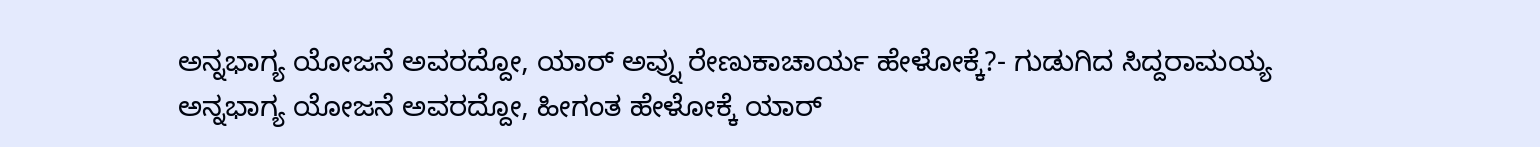ಅನ್ನಭಾಗ್ಯ ಯೋಜನೆ ಅವರದ್ದೋ, ಯಾರ್ ಅವ್ನು ರೇಣುಕಾಚಾರ್ಯ ಹೇಳೋಕ್ಕೆ?- ಗುಡುಗಿದ ಸಿದ್ದರಾಮಯ್ಯ
ಅನ್ನಭಾಗ್ಯ ಯೋಜನೆ ಅವರದ್ದೋ, ಹೀಗಂತ ಹೇಳೋಕ್ಕೆ ಯಾರ್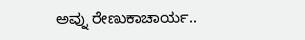ಅವ್ನು ರೇಣುಕಾಚಾರ್ಯ..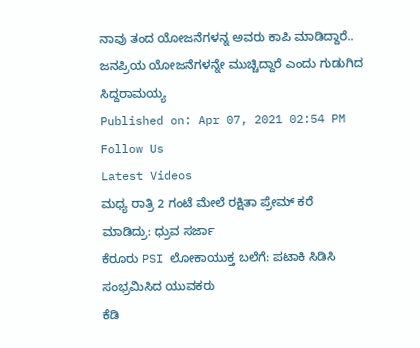ನಾವು ತಂದ ಯೋಜನೆಗಳನ್ನ ಅವರು ಕಾಪಿ ಮಾಡಿದ್ದಾರೆ.. ಜನಪ್ರಿಯ ಯೋಜನೆಗಳನ್ನೇ ಮುಚ್ಚಿದ್ದಾರೆ ಎಂದು ಗುಡುಗಿದ ಸಿದ್ದರಾಮಯ್ಯ
Published on: Apr 07, 2021 02:54 PM
Follow Us
Latest Videos
ಮಧ್ಯ ರಾತ್ರಿ 2 ಗಂಟೆ ಮೇಲೆ ರಕ್ಷಿತಾ ಪ್ರೇಮ್ ಕರೆ ಮಾಡಿದ್ರು: ಧ್ರುವ ಸರ್ಜಾ
ಕೆರೂರು PSI ಲೋಕಾಯುಕ್ತ ಬಲೆಗೆ: ಪಟಾಕಿ ಸಿಡಿಸಿ ಸಂಭ್ರಮಿಸಿದ ಯುವಕರು
ಕೆಡಿ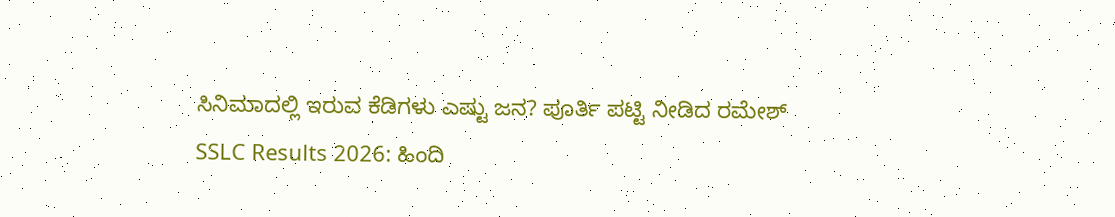ಸಿನಿಮಾದಲ್ಲಿ ಇರುವ ಕೆಡಿಗಳು ಎಷ್ಟು ಜನ? ಪೂರ್ತಿ ಪಟ್ಟಿ ನೀಡಿದ ರಮೇಶ್
SSLC Results 2026: ಹಿಂದಿ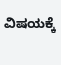ವಿಷಯಕ್ಕೆ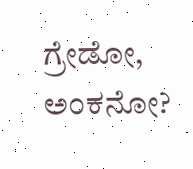ಗ್ರೇಡೋ, ಅಂಕನೋ?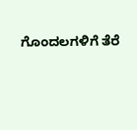ಗೊಂದಲಗಳಿಗೆ ತೆರೆ